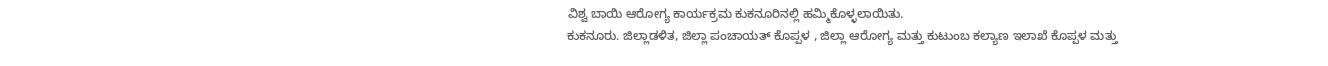ವಿಶ್ವ ಬಾಯಿ ಆರೋಗ್ಯ ಕಾರ್ಯಕ್ರಮ ಕುಕನೂರಿನಲ್ಲಿ ಹಮ್ಮಿಕೊಳ್ಳಲಾಯಿತು.
ಕುಕನೂರು. ಜಿಲ್ಲಾಡಳಿತ, ಜಿಲ್ಲಾ ಪಂಚಾಯತ್ ಕೊಪ್ಪಳ , ಜಿಲ್ಲಾ ಆರೋಗ್ಯ ಮತ್ತು ಕುಟುಂಬ ಕಲ್ಯಾಣ ಇಲಾಖೆ ಕೊಪ್ಪಳ ಮತ್ತು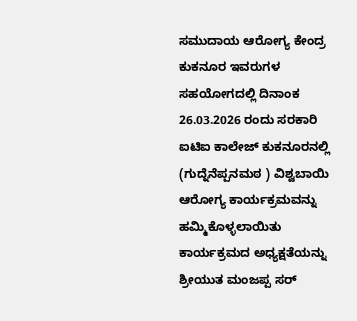ಸಮುದಾಯ ಆರೋಗ್ಯ ಕೇಂದ್ರ ಕುಕನೂರ ಇವರುಗಳ ಸಹಯೋಗದಲ್ಲಿ ದಿನಾಂಕ 26.03.2026 ರಂದು ಸರಕಾರಿ ಐಟಿಐ ಕಾಲೇಜ್ ಕುಕನೂರನಲ್ಲಿ (ಗುದ್ನೆನೆಪ್ಪನಮಠ ) ವಿಶ್ವಬಾಯಿ ಆರೋಗ್ಯ ಕಾರ್ಯಕ್ರಮವನ್ನು ಹಮ್ಮಿಕೊಳ್ಳಲಾಯಿತು ಕಾರ್ಯಕ್ರಮದ ಅಧ್ಯಕ್ಷತೆಯನ್ನು ಶ್ರೀಯುತ ಮಂಜಪ್ಪ ಸರ್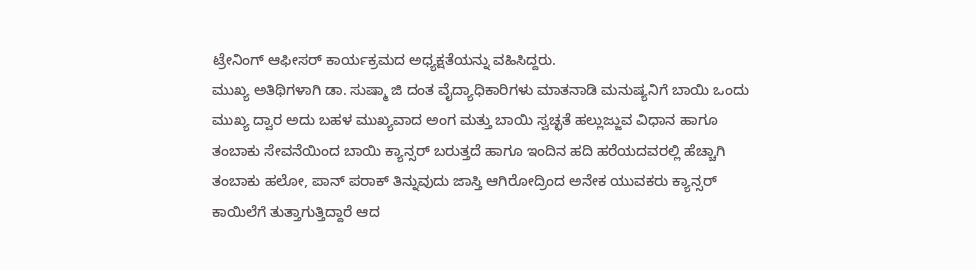ಟ್ರೇನಿಂಗ್ ಆಫೀಸರ್ ಕಾರ್ಯಕ್ರಮದ ಅಧ್ಯಕ್ಷತೆಯನ್ನು ವಹಿಸಿದ್ದರು.
ಮುಖ್ಯ ಅತಿಥಿಗಳಾಗಿ ಡಾ. ಸುಷ್ಮಾ ಜಿ ದಂತ ವೈದ್ಯಾಧಿಕಾರಿಗಳು ಮಾತನಾಡಿ ಮನುಷ್ಯನಿಗೆ ಬಾಯಿ ಒಂದು ಮುಖ್ಯ ದ್ವಾರ ಅದು ಬಹಳ ಮುಖ್ಯವಾದ ಅಂಗ ಮತ್ತು ಬಾಯಿ ಸ್ವಚ್ಛತೆ ಹಲ್ಲುಜ್ಜುವ ವಿಧಾನ ಹಾಗೂ ತಂಬಾಕು ಸೇವನೆಯಿಂದ ಬಾಯಿ ಕ್ಯಾನ್ಸರ್ ಬರುತ್ತದೆ ಹಾಗೂ ಇಂದಿನ ಹದಿ ಹರೆಯದವರಲ್ಲಿ ಹೆಚ್ಚಾಗಿ ತಂಬಾಕು ಹಲೋ, ಪಾನ್ ಪರಾಕ್ ತಿನ್ನುವುದು ಜಾಸ್ತಿ ಆಗಿರೋದ್ರಿಂದ ಅನೇಕ ಯುವಕರು ಕ್ಯಾನ್ಸರ್ ಕಾಯಿಲೆಗೆ ತುತ್ತಾಗುತ್ತಿದ್ದಾರೆ ಆದ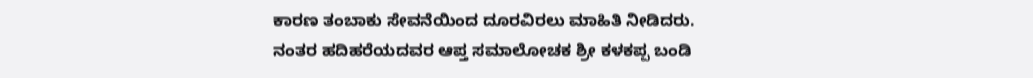ಕಾರಣ ತಂಬಾಕು ಸೇವನೆಯಿಂದ ದೂರವಿರಲು ಮಾಹಿತಿ ನೀಡಿದರು.
ನಂತರ ಹದಿಹರೆಯದವರ ಆಪ್ತ ಸಮಾಲೋಚಕ ಶ್ರೀ ಕಳಕಪ್ಪ ಬಂಡಿ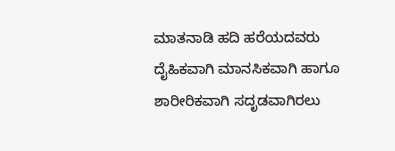ಮಾತನಾಡಿ ಹದಿ ಹರೆಯದವರು ದೈಹಿಕವಾಗಿ ಮಾನಸಿಕವಾಗಿ ಹಾಗೂ ಶಾರೀರಿಕವಾಗಿ ಸದೃಡವಾಗಿರಲು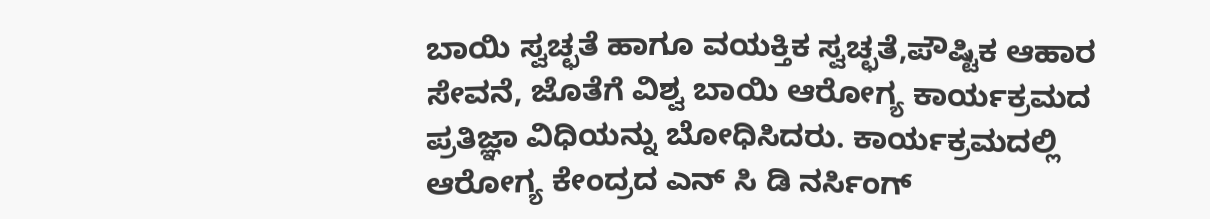ಬಾಯಿ ಸ್ವಚ್ಛತೆ ಹಾಗೂ ವಯಕ್ತಿಕ ಸ್ವಚ್ಛತೆ,ಪೌಷ್ಟಿಕ ಆಹಾರ ಸೇವನೆ, ಜೊತೆಗೆ ವಿಶ್ವ ಬಾಯಿ ಆರೋಗ್ಯ ಕಾರ್ಯಕ್ರಮದ ಪ್ರತಿಜ್ಞಾ ವಿಧಿಯನ್ನು ಬೋಧಿಸಿದರು. ಕಾರ್ಯಕ್ರಮದಲ್ಲಿ ಆರೋಗ್ಯ ಕೇಂದ್ರದ ಎನ್ ಸಿ ಡಿ ನರ್ಸಿಂಗ್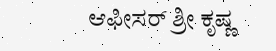ಆಫೀಸರ್ ಶ್ರೀ ಕೃಷ್ಣ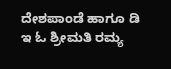ದೇಶಪಾಂಡೆ ಹಾಗೂ ಡಿ ಇ ಓ ಶ್ರೀಮತಿ ರಮ್ಯ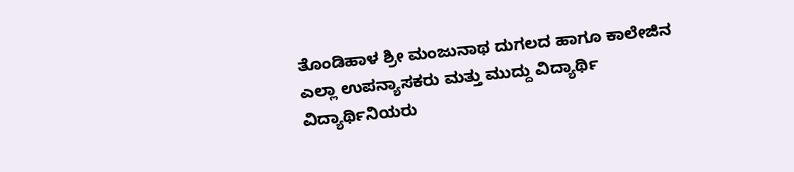ತೊಂಡಿಹಾಳ ಶ್ರೀ ಮಂಜುನಾಥ ದುಗಲದ ಹಾಗೂ ಕಾಲೇಜಿನ ಎಲ್ಲಾ ಉಪನ್ಯಾಸಕರು ಮತ್ತು ಮುದ್ದು ವಿದ್ಯಾರ್ಥಿ ವಿದ್ಯಾರ್ಥಿನಿಯರು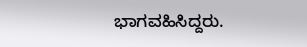ಭಾಗವಹಿಸಿದ್ದರು.